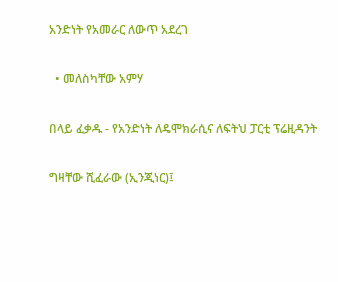አንድነት የአመራር ለውጥ አደረገ

  • መለስካቸው አምሃ

በላይ ፈቃዱ - የአንድነት ለዴሞክራሲና ለፍትህ ፓርቲ ፕሬዚዳንት

ግዛቸው ሺፈራው (ኢንጂነር)፤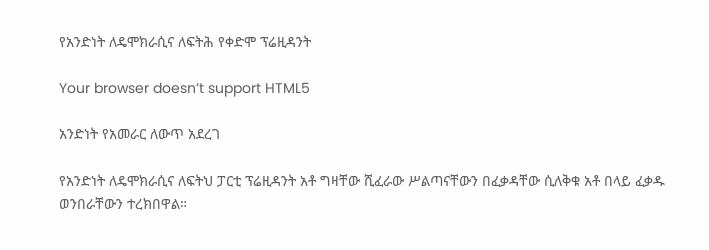የአንድነት ለዴሞክራሲና ለፍትሕ የቀድሞ ፕሬዚዳንት

Your browser doesn’t support HTML5

አንድነት የአመራር ለውጥ አደረገ

የአንድነት ለዴሞክራሲና ለፍትህ ፓርቲ ፕሬዚዳንት አቶ ግዛቸው ሺፈራው ሥልጣናቸውን በፈቃዳቸው ሲለቅቁ አቶ በላይ ፈቃዱ ወንበራቸውን ተረክበዋል።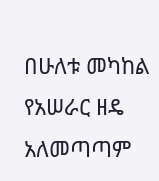በሁለቱ መካከል የአሠራር ዘዴ አለመጣጣም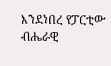እንደነበረ የፓርቲው ብሔራዊ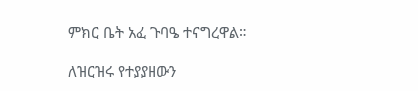ምክር ቤት አፈ ጉባዔ ተናግረዋል።

ለዝርዝሩ የተያያዘውን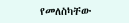የመለስካቸው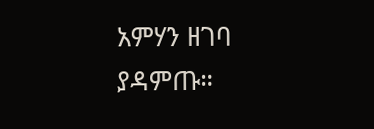አምሃን ዘገባ ያዳምጡ።